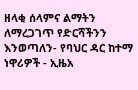ዘላቂ ሰላምና ልማትን ለማረጋገጥ የድርሻችንን እንወጣለን- የባህር ዳር ከተማ ነዋሪዎች - ኢዜአ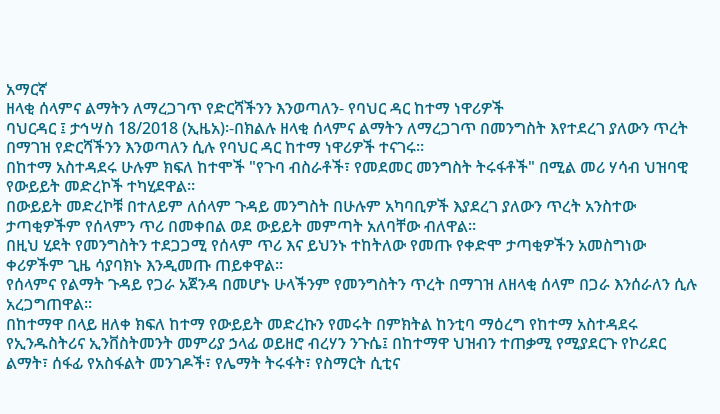አማርኛ
ዘላቂ ሰላምና ልማትን ለማረጋገጥ የድርሻችንን እንወጣለን- የባህር ዳር ከተማ ነዋሪዎች
ባህርዳር ፤ ታኅሣስ 18/2018 (ኢዜአ)፡-በክልሉ ዘላቂ ሰላምና ልማትን ለማረጋገጥ በመንግስት እየተደረገ ያለውን ጥረት በማገዝ የድርሻችንን እንወጣለን ሲሉ የባህር ዳር ከተማ ነዋሪዎች ተናገሩ።
በከተማ አስተዳደሩ ሁሉም ክፍለ ከተሞች "የጉባ ብስራቶች፣ የመደመር መንግስት ትሩፋቶች" በሚል መሪ ሃሳብ ህዝባዊ የውይይት መድረኮች ተካሂደዋል።
በውይይት መድረኮቹ በተለይም ለሰላም ጉዳይ መንግስት በሁሉም አካባቢዎች እያደረገ ያለውን ጥረት አንስተው ታጣቂዎችም የሰላምን ጥሪ በመቀበል ወደ ውይይት መምጣት አለባቸው ብለዋል።
በዚህ ሂደት የመንግስትን ተደጋጋሚ የሰላም ጥሪ እና ይህንኑ ተከትለው የመጡ የቀድሞ ታጣቂዎችን አመስግነው ቀሪዎችም ጊዜ ሳያባክኑ እንዲመጡ ጠይቀዋል።
የሰላምና የልማት ጉዳይ የጋራ አጀንዳ በመሆኑ ሁላችንም የመንግስትን ጥረት በማገዝ ለዘላቂ ሰላም በጋራ እንሰራለን ሲሉ አረጋግጠዋል።
በከተማዋ በላይ ዘለቀ ክፍለ ከተማ የውይይት መድረኩን የመሩት በምክትል ከንቲባ ማዕረግ የከተማ አስተዳደሩ የኢንዱስትሪና ኢንቨስትመንት መምሪያ ኃላፊ ወይዘሮ ብረሃን ንጉሴ፤ በከተማዋ ህዝብን ተጠቃሚ የሚያደርጉ የኮሪደር ልማት፣ ሰፋፊ የአስፋልት መንገዶች፣ የሌማት ትሩፋት፣ የስማርት ሲቲና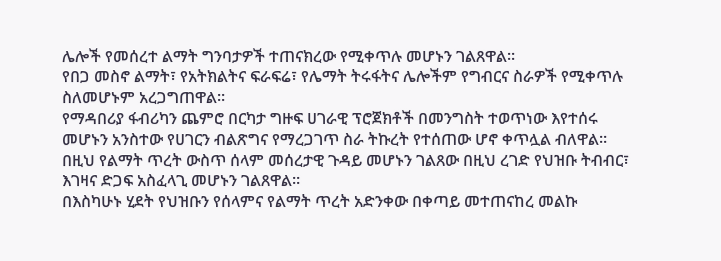ሌሎች የመሰረተ ልማት ግንባታዎች ተጠናክረው የሚቀጥሉ መሆኑን ገልጸዋል።
የበጋ መስኖ ልማት፣ የአትክልትና ፍራፍሬ፣ የሌማት ትሩፋትና ሌሎችም የግብርና ስራዎች የሚቀጥሉ ስለመሆኑም አረጋግጠዋል።
የማዳበሪያ ፋብሪካን ጨምሮ በርካታ ግዙፍ ሀገራዊ ፕሮጀክቶች በመንግስት ተወጥነው እየተሰሩ መሆኑን አንስተው የሀገርን ብልጽግና የማረጋገጥ ስራ ትኩረት የተሰጠው ሆኖ ቀጥሏል ብለዋል።
በዚህ የልማት ጥረት ውስጥ ሰላም መሰረታዊ ጉዳይ መሆኑን ገልጸው በዚህ ረገድ የህዝቡ ትብብር፣ እገዛና ድጋፍ አስፈላጊ መሆኑን ገልጸዋል።
በእስካሁኑ ሂደት የህዝቡን የሰላምና የልማት ጥረት አድንቀው በቀጣይ መተጠናከረ መልኩ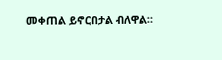መቀጠል ይኖርበታል ብለዋል።